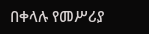በቀላሉ የመሥሪያ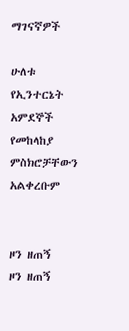ማገናኛዎች

ሁለቱ የኢንተርኔት አምደኞች የመከላከያ ምስክሮቻቸውን አልቀረቡም


ዞን ዘጠኝ
ዞን ዘጠኝ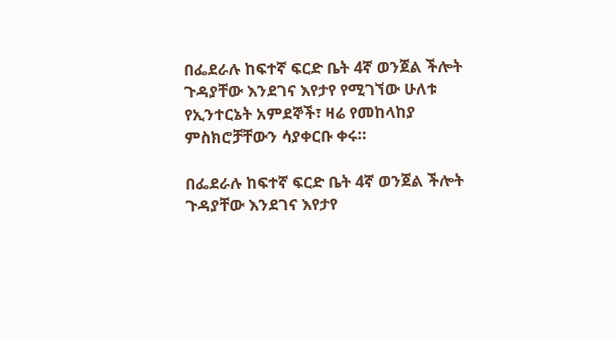በፌደራሉ ከፍተኛ ፍርድ ቤት 4ኛ ወንጀል ችሎት ጉዳያቸው እንደገና እየታየ የሚገኘው ሁለቱ የኢንተርኔት አምደኞች፣ ዛሬ የመከላከያ ምስክሮቻቸውን ሳያቀርቡ ቀሩ።

በፌደራሉ ከፍተኛ ፍርድ ቤት 4ኛ ወንጀል ችሎት ጉዳያቸው እንደገና እየታየ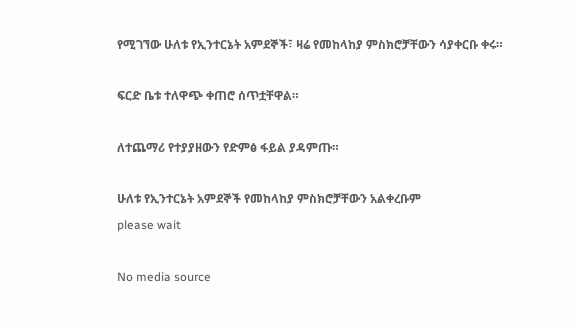የሚገኘው ሁለቱ የኢንተርኔት አምደኞች፣ ዛሬ የመከላከያ ምስክሮቻቸውን ሳያቀርቡ ቀሩ።

ፍርድ ቤቱ ተለዋጭ ቀጠሮ ሰጥቷቸዋል።

ለተጨማሪ የተያያዘውን የድምፅ ፋይል ያዳምጡ።

ሁለቱ የኢንተርኔት አምደኞች የመከላከያ ምስክሮቻቸውን አልቀረቡም
please wait

No media source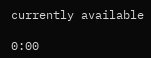currently available

0:00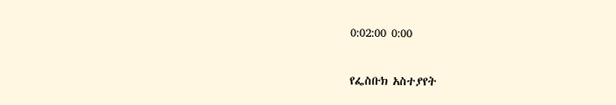0:02:00 0:00

የፌስቡክ አስተያየት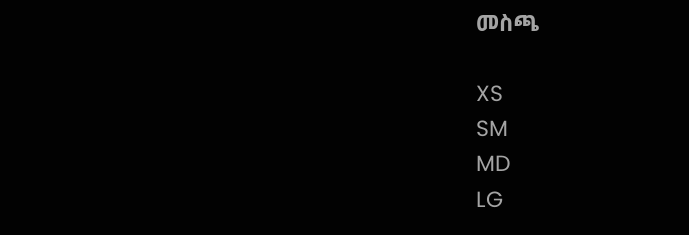መስጫ

XS
SM
MD
LG